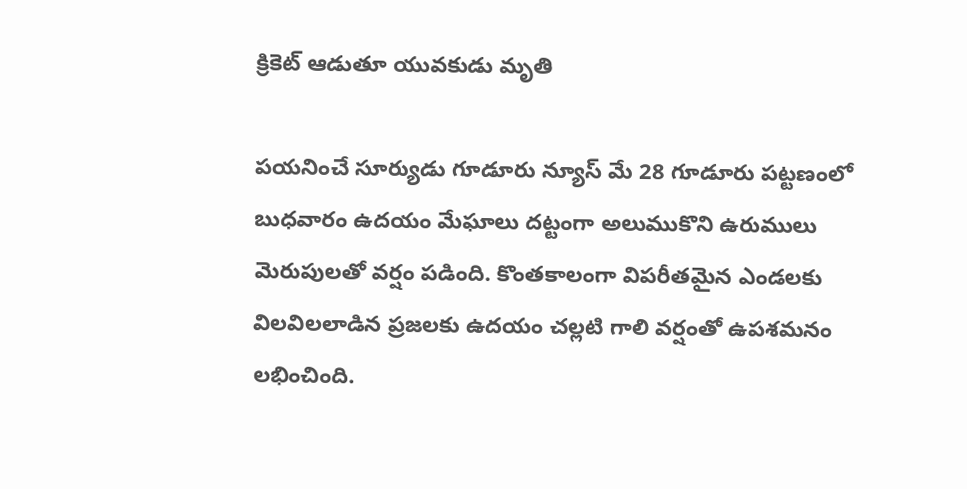క్రికెట్ ఆడుతూ యువకుడు మృతి

పయనించే సూర్యుడు గూడూరు న్యూస్ మే 28 గూడూరు పట్టణంలో బుధవారం ఉదయం మేఘాలు దట్టంగా అలుముకొని ఉరుములు మెరుపులతో వర్షం పడింది. కొంతకాలంగా విపరీతమైన ఎండలకు విలవిలలాడిన ప్రజలకు ఉదయం చల్లటి గాలి వర్షంతో ఉపశమనం లభించింది.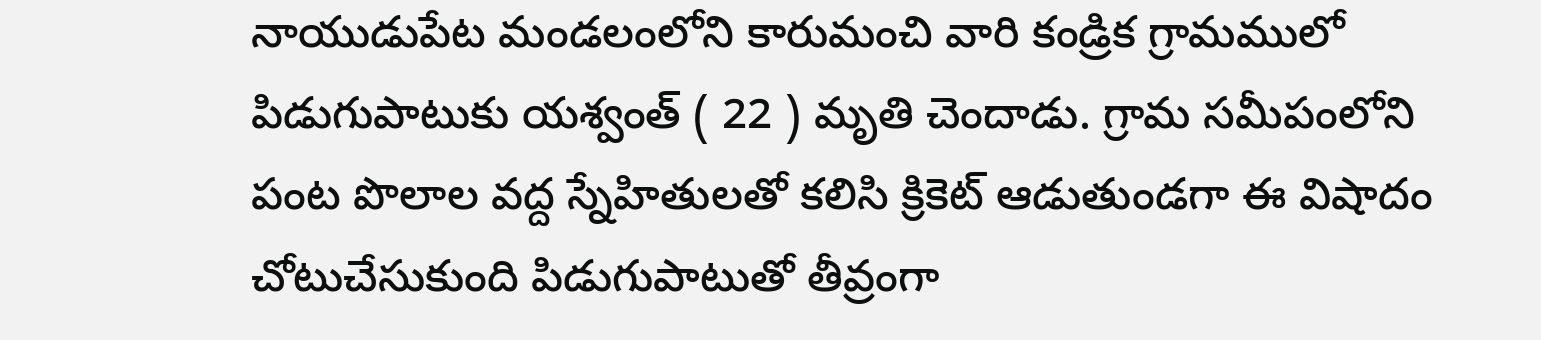నాయుడుపేట మండలంలోని కారుమంచి వారి కండ్రిక గ్రామములో పిడుగుపాటుకు యశ్వంత్ ( 22 ) మృతి చెందాడు. గ్రామ సమీపంలోని పంట పొలాల వద్ద స్నేహితులతో కలిసి క్రికెట్ ఆడుతుండగా ఈ విషాదం చోటుచేసుకుంది పిడుగుపాటుతో తీవ్రంగా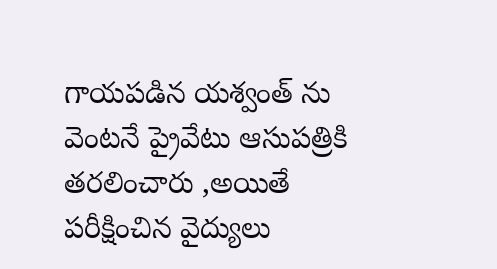గాయపడిన యశ్వంత్ ను వెంటనే ప్రైవేటు ఆసుపత్రికి తరలించారు ,అయితే పరీక్షించిన వైద్యులు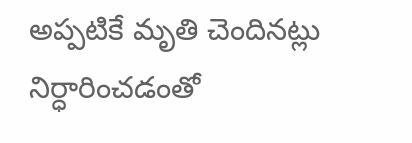అప్పటికే మృతి చెందినట్లు నిర్ధారించడంతో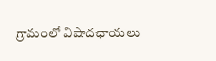గ్రామంలో విషాదఛాయలు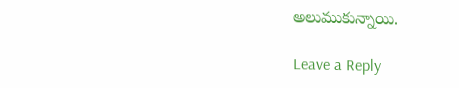అలుముకున్నాయి.

Leave a Reply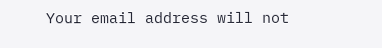Your email address will not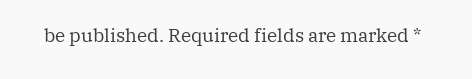be published. Required fields are marked *